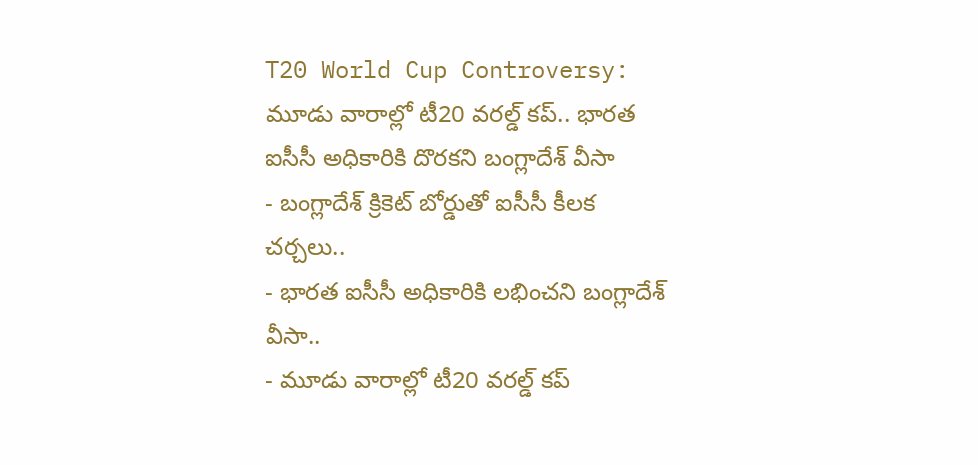T20 World Cup Controversy: మూడు వారాల్లో టీ20 వరల్డ్ కప్.. భారత ఐసీసీ అధికారికి దొరకని బంగ్లాదేశ్ వీసా
- బంగ్లాదేశ్ క్రికెట్ బోర్డుతో ఐసీసీ కీలక చర్చలు..
- భారత ఐసీసీ అధికారికి లభించని బంగ్లాదేశ్ వీసా..
- మూడు వారాల్లో టీ20 వరల్డ్ కప్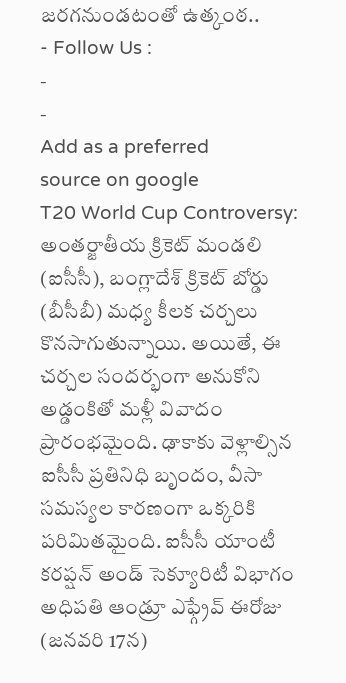జరగనుండటంతో ఉత్కంఠ..
- Follow Us :
-
-
Add as a preferred
source on google
T20 World Cup Controversy: అంతర్జాతీయ క్రికెట్ మండలి (ఐసీసీ), బంగ్లాదేశ్ క్రికెట్ బోర్డు (బీసీబీ) మధ్య కీలక చర్చలు కొనసాగుతున్నాయి. అయితే, ఈ చర్చల సందర్భంగా అనుకోని అడ్డంకితో మళ్లీ వివాదం ప్రారంభమైంది. ఢాకాకు వెళ్లాల్సిన ఐసీసీ ప్రతినిధి బృందం, వీసా సమస్యల కారణంగా ఒక్కరికి పరిమితమైంది. ఐసీసీ యాంటీ కరప్షన్ అండ్ సెక్యూరిటీ విభాగం అధిపతి ఆండ్రూ ఎఫ్గ్రేవ్ ఈరోజు (జనవరి 17న)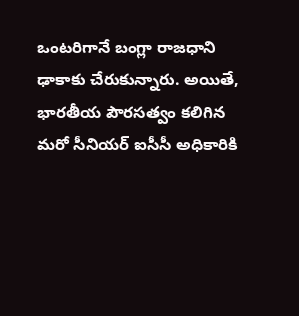ఒంటరిగానే బంగ్లా రాజధాని ఢాకాకు చేరుకున్నారు. అయితే, భారతీయ పౌరసత్వం కలిగిన మరో సీనియర్ ఐసీసీ అధికారికి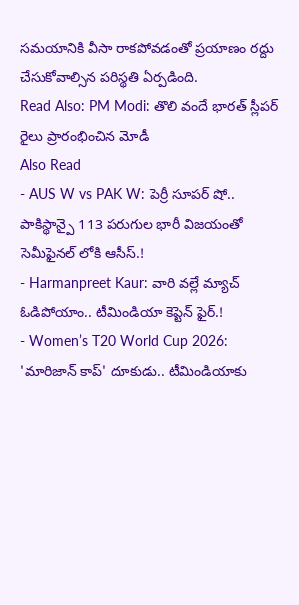సమయానికి వీసా రాకపోవడంతో ప్రయాణం రద్దు చేసుకోవాల్సిన పరిస్థతి ఏర్పడింది.
Read Also: PM Modi: తొలి వందే భారత్ స్లీపర్ రైలు ప్రారంభించిన మోడీ
Also Read
- AUS W vs PAK W: పెర్రీ సూపర్ షో.. పాకిస్థాన్పై 113 పరుగుల భారీ విజయంతో సెమీఫైనల్ లోకి ఆసీస్.!
- Harmanpreet Kaur: వారి వల్లే మ్యాచ్ ఓడిపోయాం.. టీమిండియా కెప్టెన్ ఫైర్.!
- Women’s T20 World Cup 2026: 'మారిజాన్ కాప్' దూకుడు.. టీమిండియాకు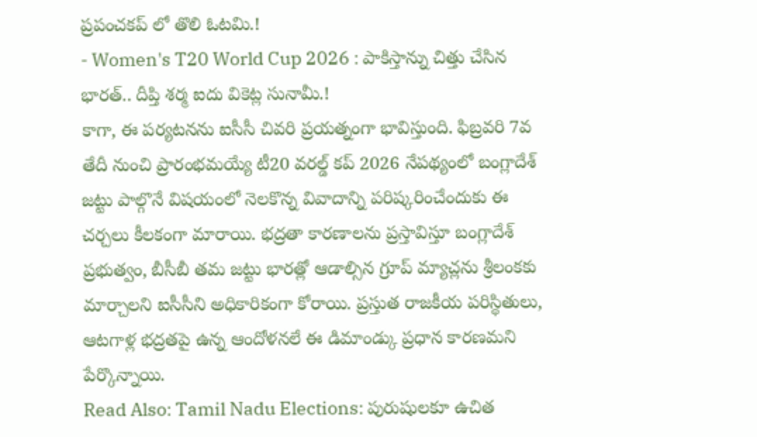ప్రపంచకప్ లో తొలి ఓటమి.!
- Women's T20 World Cup 2026 : పాకిస్తాన్ను చిత్తు చేసిన భారత్.. దీప్తి శర్మ ఐదు వికెట్ల సునామీ.!
కాగా, ఈ పర్యటనను ఐసీసీ చివరి ప్రయత్నంగా భావిస్తుంది. ఫిబ్రవరి 7వ తేదీ నుంచి ప్రారంభమయ్యే టీ20 వరల్డ్ కప్ 2026 నేపథ్యంలో బంగ్లాదేశ్ జట్టు పాల్గొనే విషయంలో నెలకొన్న వివాదాన్ని పరిష్కరించేందుకు ఈ చర్చలు కీలకంగా మారాయి. భద్రతా కారణాలను ప్రస్తావిస్తూ బంగ్లాదేశ్ ప్రభుత్వం, బీసీబీ తమ జట్టు భారత్లో ఆడాల్సిన గ్రూప్ మ్యాచ్లను శ్రీలంకకు మార్చాలని ఐసీసీని అధికారికంగా కోరాయి. ప్రస్తుత రాజకీయ పరిస్థితులు, ఆటగాళ్ల భద్రతపై ఉన్న ఆందోళనలే ఈ డిమాండ్కు ప్రధాన కారణమని పేర్కొన్నాయి.
Read Also: Tamil Nadu Elections: పురుషులకూ ఉచిత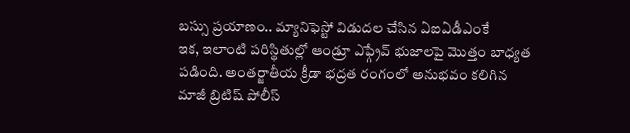బస్సు ప్రయాణం.. మ్యానిఫెస్టో విడుదల చేసిన ఏఐఏడీఎంకే
ఇక, ఇలాంటి పరిస్థితుల్లో ఆండ్రూ ఎఫ్గ్రేవ్ భుజాలపై మొత్తం బాధ్యత పడింది. అంతర్జాతీయ క్రీడా భద్రత రంగంలో అనుభవం కలిగిన మాజీ బ్రిటిష్ పోలీస్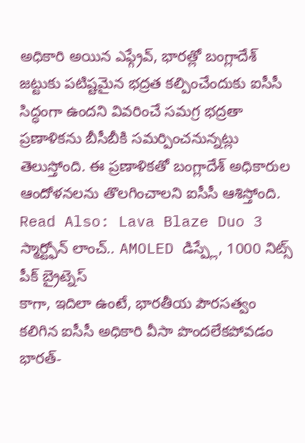అధికారి అయిన ఎఫ్గ్రేవ్, భారత్లో బంగ్లాదేశ్ జట్టుకు పటిష్టమైన భద్రత కల్పించేందుకు ఐసీసీ సిద్ధంగా ఉందని వివరించే సమగ్ర భద్రతా ప్రణాళికను బీసీబీకి సమర్పించనున్నట్లు తెలుస్తోంది. ఈ ప్రణాళికతో బంగ్లాదేశ్ అధికారుల ఆందోళనలను తొలగించాలని ఐసీసీ ఆశిస్తోంది.
Read Also: Lava Blaze Duo 3 స్మార్ట్ఫోన్ లాంచ్.. AMOLED డిస్ప్లే, 1000 నిట్స్ పీక్ బ్రైట్నెస్
కాగా, ఇదిలా ఉంటే, భారతీయ పౌరసత్వం కలిగిన ఐసీసీ అధికారి వీసా పొందలేకపోవడం భారత్-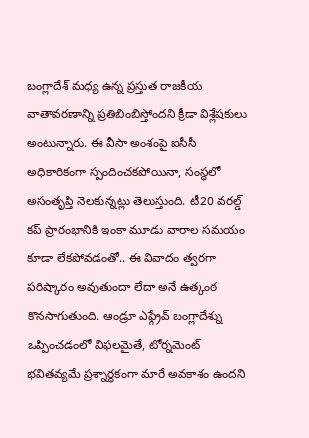బంగ్లాదేశ్ మధ్య ఉన్న ప్రస్తుత రాజకీయ వాతావరణాన్ని ప్రతిబింబిస్తోందని క్రీడా విశ్లేషకులు అంటున్నారు. ఈ వీసా అంశంపై ఐసీసీ అధికారికంగా స్పందించకపోయినా, సంస్థలో అసంతృప్తి నెలకున్నట్లు తెలుస్తుంది. టీ20 వరల్డ్ కప్ ప్రారంభానికి ఇంకా మూడు వారాల సమయం కూడా లేకపోవడంతో.. ఈ వివాదం త్వరగా పరిష్కారం అవుతుందా లేదా అనే ఉత్కంఠ కొనసాగుతుంది. ఆండ్రూ ఎఫ్గ్రేవ్ బంగ్లాదేశ్ను ఒప్పించడంలో విఫలమైతే, టోర్నమెంట్ భవితవ్యమే ప్రశ్నార్థకంగా మారే అవకాశం ఉందని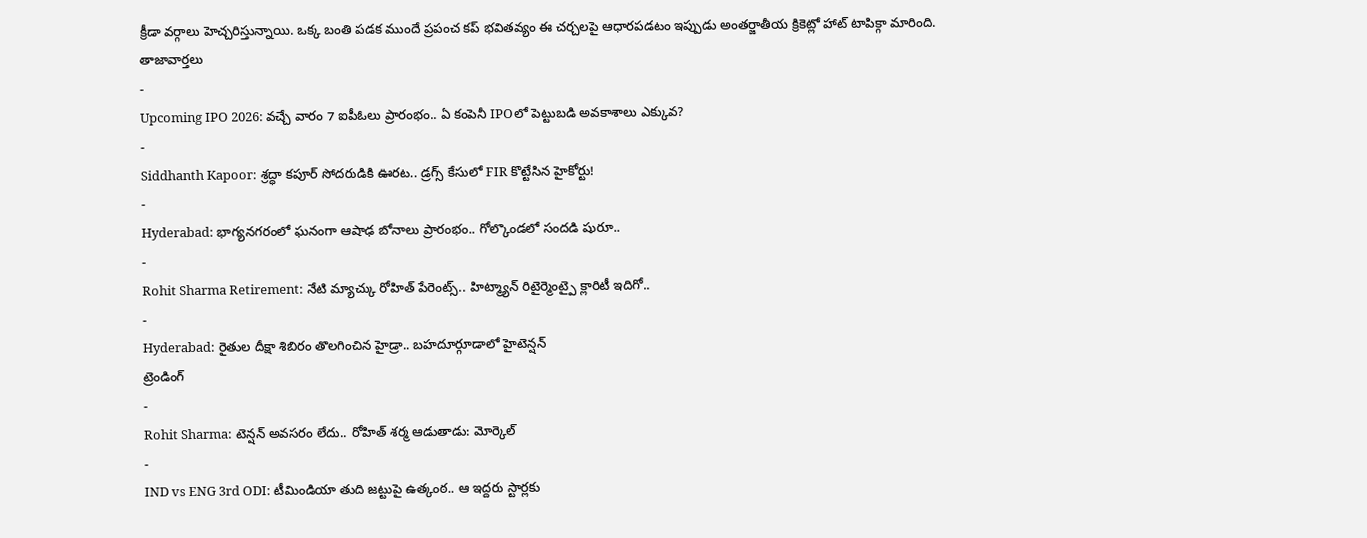క్రీడా వర్గాలు హెచ్చరిస్తున్నాయి. ఒక్క బంతి పడక ముందే ప్రపంచ కప్ భవితవ్యం ఈ చర్చలపై ఆధారపడటం ఇప్పుడు అంతర్జాతీయ క్రికెట్లో హాట్ టాపిక్గా మారింది.
తాజావార్తలు
-
Upcoming IPO 2026: వచ్చే వారం 7 ఐపీఓలు ప్రారంభం.. ఏ కంపెనీ IPOలో పెట్టుబడి అవకాశాలు ఎక్కువ?
-
Siddhanth Kapoor: శ్రద్ధా కపూర్ సోదరుడికి ఊరట.. డ్రగ్స్ కేసులో FIR కొట్టేసిన హైకోర్టు!
-
Hyderabad: భాగ్యనగరంలో ఘనంగా ఆషాఢ బోనాలు ప్రారంభం.. గోల్కొండలో సందడి షురూ..
-
Rohit Sharma Retirement: నేటి మ్యాచ్కు రోహిత్ పేరెంట్స్.. హిట్మ్యాన్ రిటైర్మెంట్పై క్లారిటీ ఇదిగో..
-
Hyderabad: రైతుల దీక్షా శిబిరం తొలగించిన హైడ్రా.. బహదూర్గూడాలో హైటెన్షన్
ట్రెండింగ్
-
Rohit Sharma: టెన్షన్ అవసరం లేదు.. రోహిత్ శర్మ ఆడుతాడు: మోర్కెల్
-
IND vs ENG 3rd ODI: టీమిండియా తుది జట్టుపై ఉత్కంఠ.. ఆ ఇద్దరు స్టార్లకు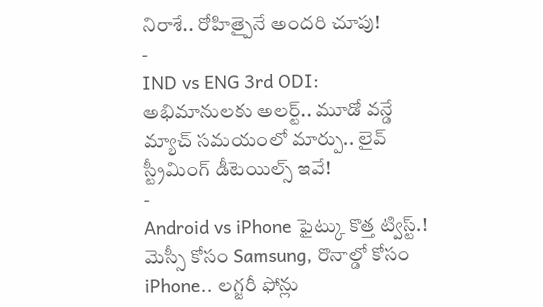నిరాశే.. రోహిత్పైనే అందరి చూపు!
-
IND vs ENG 3rd ODI: అభిమానులకు అలర్ట్.. మూడో వన్డే మ్యాచ్ సమయంలో మార్పు.. లైవ్ స్ట్రీమింగ్ డీటెయిల్స్ ఇవే!
-
Android vs iPhone ఫైట్కు కొత్త ట్విస్ట్.! మెస్సీ కోసం Samsung, రొనాల్డో కోసం iPhone.. లగ్జరీ ఫోన్లు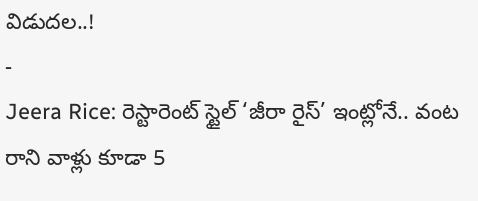విడుదల..!
-
Jeera Rice: రెస్టారెంట్ స్టైల్ ‘జీరా రైస్’ ఇంట్లోనే.. వంట రాని వాళ్లు కూడా 5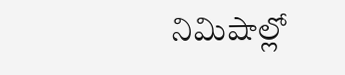నిమిషాల్లో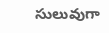సులువుగా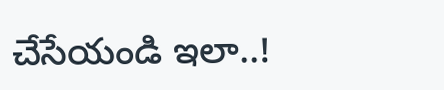చేసేయండి ఇలా..!